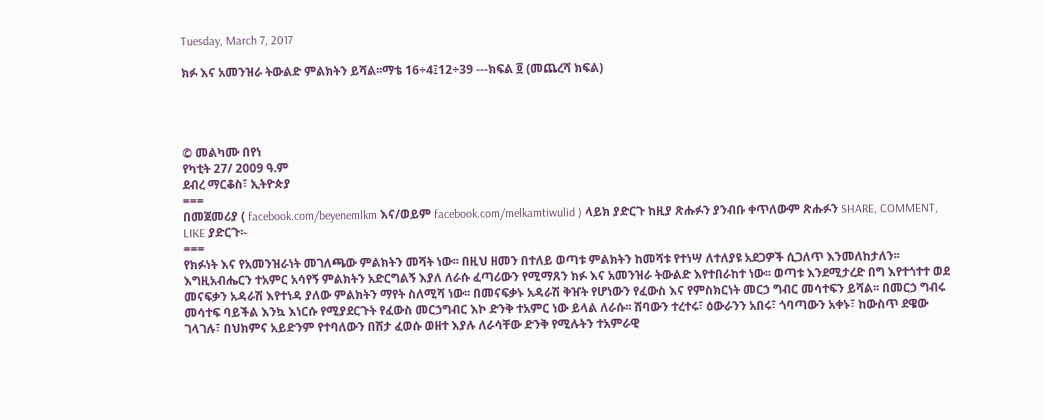Tuesday, March 7, 2017

ክፉ እና አመንዝራ ትውልድ ምልክትን ይሻል፡፡ማቴ 16÷4፤12÷39 ---ክፍል ፬ (መጨረሻ ክፍል)




© መልካሙ በየነ
የካቲት 27/ 2009 ዓ.ም
ደብረ ማርቆስ፣ ኢትዮጵያ
===
በመጀመሪያ ( facebook.com/beyenemlkm እና/ወይም facebook.com/melkamtiwulid ) ላይክ ያድርጉ ከዚያ ጽሑፉን ያንብቡ ቀጥለውም ጽሑፉን SHARE, COMMENT, LIKE ያድርጉ፡-
===
የክፉነት እና የአመንዝራነት መገለጫው ምልክትን መሻት ነው፡፡ በዚህ ዘመን በተለይ ወጣቱ ምልክትን ከመሻቱ የተነሣ ለተለያዩ አደጋዎች ሲጋለጥ እንመለከታለን፡፡ እግዚአብሔርን ተአምር አሳየኝ ምልክትን አድርግልኝ እያለ ለራሱ ፈጣሪውን የሚማጸን ክፉ እና አመንዝራ ትውልድ እየተበራከተ ነው፡፡ ወጣቱ እንደሚታረድ በግ እየተጎተተ ወደ መናፍቃን አዳራሽ እየተነዳ ያለው ምልክትን ማየት ስለሚሻ ነው፡፡ በመናፍቃኑ አዳራሽ ቅዠት የሆነውን የፈውስ እና የምስክርነት መርኃ ግብር መሳተፍን ይሻል፡፡ በመርኃ ግብሩ መሳተፍ ባይችል እንኳ እነርሱ የሚያደርጉት የፈውስ መርኃግብር እኮ ድንቅ ተአምር ነው ይላል ለራሱ፡፡ ሽባውን ተረተሩ፣ ዕውራንን አበሩ፣ ጎባጣውን አቀኑ፣ ከውስጥ ደዌው ገላገሉ፣ በህክምና አይድንም የተባለውን በሽታ ፈወሱ ወዘተ እያሉ ለራሳቸው ድንቅ የሚሉትን ተአምራዊ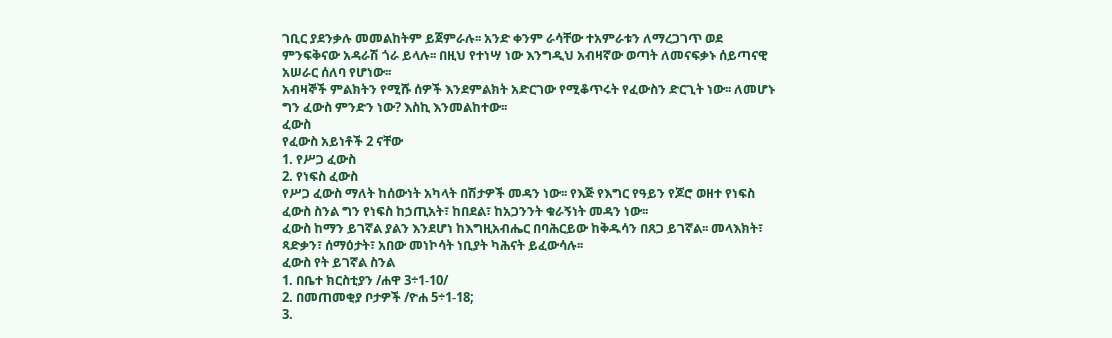ገቢር ያደንቃሉ መመልከትም ይጀምራሉ፡፡ አንድ ቀንም ራሳቸው ተአምራቱን ለማረጋገጥ ወደ ምንፍቅናው አዳራሽ ጎራ ይላሉ፡፡ በዚህ የተነሣ ነው እንግዲህ አብዛኛው ወጣት ለመናፍቃኑ ሰይጣናዊ አሠራር ሰለባ የሆነው፡፡
አብዛኞች ምልክትን የሚሹ ሰዎች እንደምልክት አድርገው የሚቆጥሩት የፈውስን ድርጊት ነው፡፡ ለመሆኑ ግን ፈውስ ምንድን ነው? እስኪ እንመልከተው፡፡
ፈውስ
የፈውስ አይነቶች 2 ናቸው
1. የሥጋ ፈውስ
2. የነፍስ ፈውስ
የሥጋ ፈውስ ማለት ከሰውነት አካላት በሽታዎች መዳን ነው፡፡ የእጅ የእግር የዓይን የጆሮ ወዘተ የነፍስ ፈውስ ስንል ግን የነፍስ ከኃጢአት፣ ከበደል፣ ከአጋንንት ቁራኝነት መዳን ነው፡፡
ፈውስ ከማን ይገኛል ያልን እንደሆነ ከእግዚአብሔር በባሕርይው ከቅዱሳን በጸጋ ይገኛል፡፡ መላእክት፣ ጻድቃን፣ ሰማዕታት፣ አበው መነኮሳት ነቢያት ካሕናት ይፈውሳሉ፡፡
ፈውስ የት ይገኛል ስንል
1. በቤተ ክርስቲያን /ሐዋ 3÷1-10/
2. በመጠመቂያ ቦታዎች /ዮሐ 5÷1-18;
3.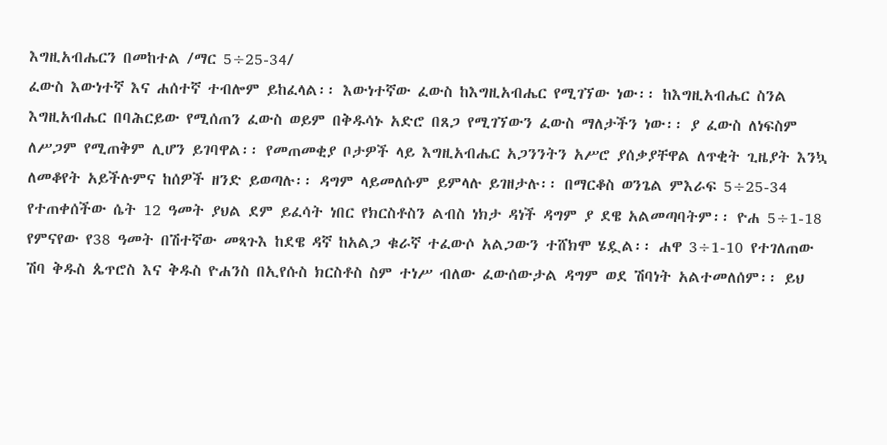እግዚአብሔርን በመከተል /ማር 5÷25-34/
ፈውስ እውነተኛ እና ሐሰተኛ ተብሎም ይከፈላል፡፡ እውነተኛው ፈውስ ከእግዚአብሔር የሚገኘው ነው፡፡ ከእግዚአብሔር ስንል እግዚአብሔር በባሕርይው የሚሰጠን ፈውስ ወይም በቅዱሳኑ አድሮ በጸጋ የሚገኘውን ፈውስ ማለታችን ነው፡፡ ያ ፈውስ ለነፍስም ለሥጋም የሚጠቅም ሊሆን ይገባዋል፡፡ የመጠመቂያ ቦታዎች ላይ እግዚአብሔር አጋንንትን አሥሮ ያሰቃያቸዋል ለጥቂት ጊዜያት እንኳ ለመቆየት አይችሉምና ከሰዎች ዘንድ ይወጣሉ፡፡ ዳግም ላይመለሱም ይምላሉ ይገዘታሉ፡፡ በማርቆስ ወንጌል ምእራፍ 5÷25-34 የተጠቀሰችው ሴት 12 ዓመት ያህል ደም ይፈሳት ነበር የክርስቶስን ልብስ ነክታ ዳነች ዳግም ያ ደዌ አልመጣባትም፡፡ ዮሐ 5÷1-18 የምናየው የ38 ዓመት በሽተኛው መጻጉእ ከደዌ ዳኛ ከአልጋ ቁራኛ ተፈውሶ አልጋውን ተሸክሞ ሄዷል፡፡ ሐዋ 3÷1-10 የተገለጠው ሽባ ቅዱስ ጴጥሮስ እና ቅዱስ ዮሐንስ በኢየሱስ ክርስቶስ ስም ተነሥ ብለው ፈውሰውታል ዳግም ወደ ሽባነት አልተመለሰም፡፡ ይህ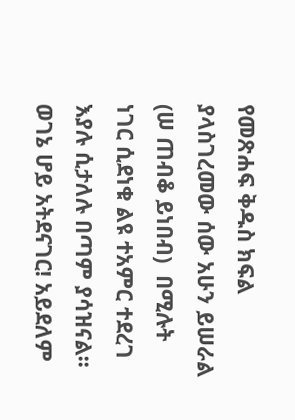የመጽሐፍ ቅዱስ ክፍል ያላስገረመው ሰው አሁን ይሠራል (ሠ ጠብቆ ይነበብ)  በሚሉት ነገር ሲደነቁ ልዩ ተአምር ተደረገ እያሉ ሲታለሉ በጣም ያሳዝናል፡፡ ወገኔ ሆይ አትደናገር! አይደለም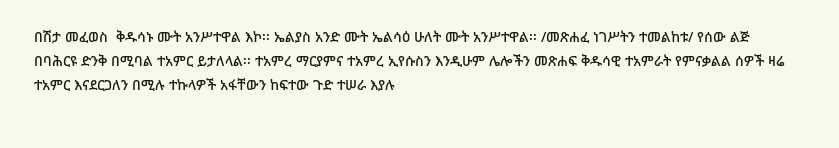በሽታ መፈወስ  ቅዱሳኑ ሙት አንሥተዋል እኮ፡፡ ኤልያስ አንድ ሙት ኤልሳዕ ሁለት ሙት አንሥተዋል፡፡ /መጽሐፈ ነገሥትን ተመልከቱ/ የሰው ልጅ በባሕርዩ ድንቅ በሚባል ተአምር ይታለላል፡፡ ተአምረ ማርያምና ተአምረ ኢየሱስን እንዲሁም ሌሎችን መጽሐፍ ቅዱሳዊ ተአምራት የምናቃልል ሰዎች ዛሬ ተአምር እናደርጋለን በሚሉ ተኩላዎች አፋቸውን ከፍተው ጉድ ተሠራ እያሉ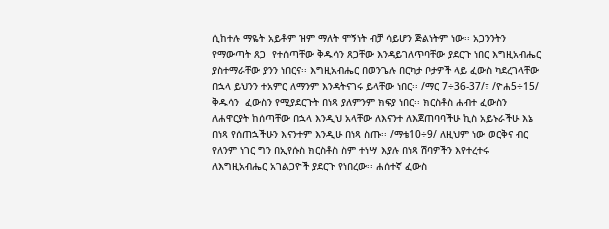ሲከተሉ ማዬት አይቶም ዝም ማለት ሞኝነት ብቻ ሳይሆን ጅልነትም ነው፡፡ አጋንንትን የማውጣት ጸጋ  የተሰጣቸው ቅዱሳን ጸጋቸው እንዳይገለጥባቸው ያደርጉ ነበር እግዚአብሔር ያስተማራቸው ያንን ነበርና፡፡ እግዚአብሔር በወንጌሉ በርካታ ቦታዎች ላይ ፈውስ ካደረገላቸው በኋላ ይህንን ተአምር ለማንም እንዳትናገሩ ይላቸው ነበር፡፡ /ማር 7÷36-37/፣ /ዮሐ5÷15/ ቅዱሳን  ፈውስን የሚያደርጉት በነጻ ያለምንም ክፍያ ነበር፡፡ ክርስቶስ ሐብተ ፈውስን ለሐዋርያት ከሰጣቸው በኋላ እንዲህ አላቸው ለእናንተ ለእጀጠባባችሁ ኪስ አይኑራችሁ እኔ በነጻ የሰጠኋችሁን እናንተም እንዲሁ በነጻ ስጡ፡፡ /ማቴ10÷9/ ለዚህም ነው ወርቅና ብር የለንም ነገር ግን በኢየሱስ ክርስቶስ ስም ተነሣ እያሉ በነጻ ሽባዎችን እየተረተሩ ለእግዚአብሔር አገልጋዮች ያደርጉ የነበረው፡፡ ሐሰተኛ ፈውስ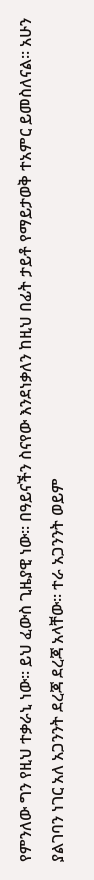የምንለው ግን የዚህ ተቃራኒ ነው፡፡ ይህ ፈውስ ጊዜያዊ ነው፡፡ በዓይናችን ስናየው እንደነቃለን ከዚህ በፊት ታይቶ የማይታወቅ ተአምር ይመስለናል፡፡ አሁን ያልገባን ነገር አለ አጋንንት ደረጃ ደረጃ አላቸው፡፡ ተራ አጋንንት ወይም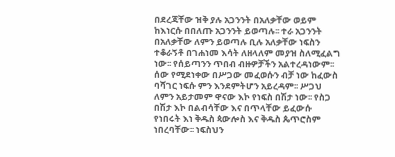በደረጃቸው ዝቅ ያሉ አጋንንት በአለቃቸው ወይም ከእነርሱ በበለጡ አጋንንት ይወጣሉ፡፡ ተራ አጋንንት በአለቃቸው ለምን ይወጣሉ ቢሉ አለቃቸው ነፍስን ተቆራኝቶ በገሐነመ እሳት ለዘላለም መያዝ ስለሚፈልግ ነው፡፡ የሰይጣንን ጥበብ ብዙዎቻችን አልተረዳነውም፡፡  ሰው የሚደነቀው በሥጋው መፈወሱን ብቻ ነው ከፈውስ ባሻገር ነፍሱ ምን እንደምትሆን አይረዳም፡፡ ሥጋህ ለምን አይታመም ዋናው እኮ የነፍስ በሽታ ነው፡፡ የስጋ በሽታ እኮ በልብሳቸው እና በጥላቸው ይፈውሱ የነበሩት እነ ቅዱስ ጳውሎስ እና ቅዱስ ጴጥሮስም ነበረባቸው፡፡ ነፍስህን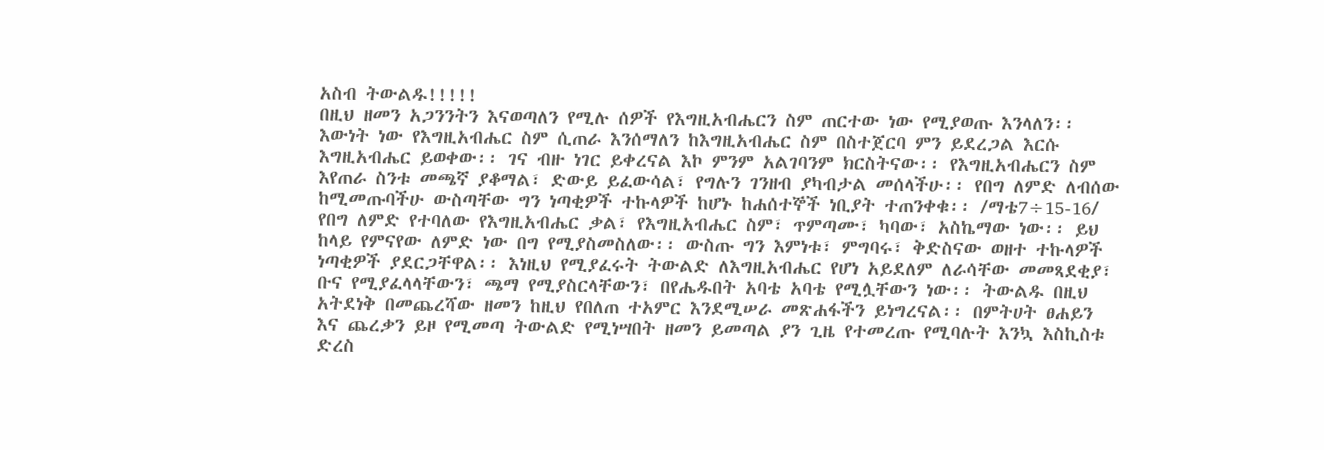አስብ ትውልዱ!!!!!
በዚህ ዘመን አጋንንትን እናወጣለን የሚሉ ሰዎች የእግዚአብሔርን ስም ጠርተው ነው የሚያወጡ እንላለን፡፡ እውነት ነው የእግዚአብሔር ስም ሲጠራ እንሰማለን ከእግዚአብሔር ስም በስተጀርባ ምን ይደረጋል እርሱ እግዚአብሔር ይወቀው፡፡ ገና ብዙ ነገር ይቀረናል እኮ ምንም አልገባንም ክርስትናው፡፡ የእግዚአብሔርን ስም እየጠራ ስንቱ መጫኛ ያቆማል፣ ድውይ ይፈውሳል፣ የግሉን ገንዘብ ያካብታል መሰላችሁ፡፡ የበግ ለምድ ለብሰው ከሚመጡባችሁ ውስጣቸው ግን ነጣቂዎች ተኩላዎች ከሆኑ ከሐሰተኞች ነቢያት ተጠንቀቁ፡፡ /ማቴ7÷15-16/ የበግ ለምድ የተባለው የእግዚአብሔር ቃል፣ የእግዚአብሔር ስም፣ ጥምጣሙ፣ ካባው፣ አስኬማው ነው፡፡ ይህ ከላይ የምናየው ለምድ ነው በግ የሚያስመስለው፡፡ ውስጡ ግን እምነቱ፣ ምግባሩ፣ ቅድስናው ወዘተ ተኩላዎች ነጣቂዎች ያደርጋቸዋል፡፡ እነዚህ የሚያፈሩት ትውልድ ለእግዚአብሔር የሆነ አይደለም ለራሳቸው መመጻደቂያ፣ ቡና የሚያፈላላቸውን፣ ጫማ የሚያስርላቸውን፣ በየሔዱበት አባቴ አባቴ የሚሏቸውን ነው፡፡ ትውልዱ በዚህ አትደነቅ በመጨረሻው ዘመን ከዚህ የበለጠ ተአምር እንደሚሠራ መጽሐፋችን ይነግረናል፡፡ በምትሀት ፀሐይን እና ጨረቃን ይዞ የሚመጣ ትውልድ የሚነሣበት ዘመን ይመጣል ያን ጊዜ የተመረጡ የሚባሉት እንኳ እስኪስቱ ድረስ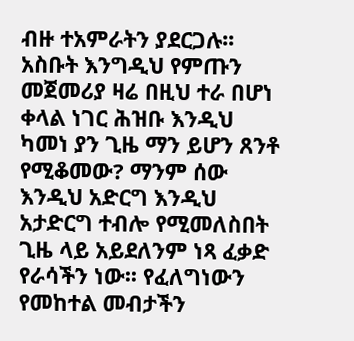ብዙ ተአምራትን ያደርጋሉ፡፡ አስቡት እንግዲህ የምጡን መጀመሪያ ዛሬ በዚህ ተራ በሆነ ቀላል ነገር ሕዝቡ እንዲህ ካመነ ያን ጊዜ ማን ይሆን ጸንቶ የሚቆመው? ማንም ሰው እንዲህ አድርግ እንዲህ አታድርግ ተብሎ የሚመለስበት ጊዜ ላይ አይደለንም ነጻ ፈቃድ የራሳችን ነው፡፡ የፈለግነውን የመከተል መብታችን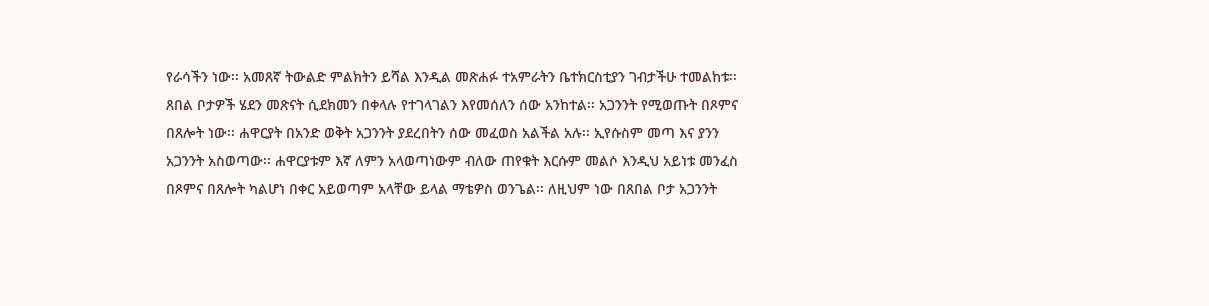የራሳችን ነው፡፡ አመጸኛ ትውልድ ምልክትን ይሻል እንዲል መጽሐፉ ተአምራትን ቤተክርስቲያን ገብታችሁ ተመልከቱ፡፡ ጸበል ቦታዎች ሄደን መጽናት ሲደክመን በቀላሉ የተገላገልን እየመሰለን ሰው አንከተል፡፡ አጋንንት የሚወጡት በጾምና በጸሎት ነው፡፡ ሐዋርያት በአንድ ወቅት አጋንንት ያደረበትን ሰው መፈወስ አልችል አሉ፡፡ ኢየሱስም መጣ እና ያንን አጋንንት አስወጣው፡፡ ሐዋርያቱም እኛ ለምን አላወጣነውም ብለው ጠየቁት እርሱም መልሶ እንዲህ አይነቱ መንፈስ በጾምና በጸሎት ካልሆነ በቀር አይወጣም አላቸው ይላል ማቴዎስ ወንጌል፡፡ ለዚህም ነው በጸበል ቦታ አጋንንት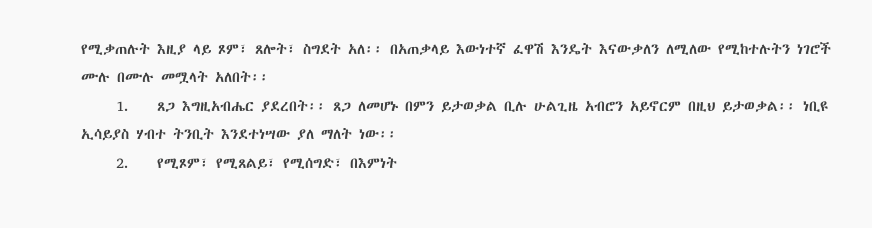የሚቃጠሉት እዚያ ላይ ጾም፣ ጸሎት፣ ስግደት አለ፡፡ በአጠቃላይ እውነተኛ ፈዋሽ እንዴት እናውቃለን ለሚለው የሚከተሉትን ነገሮች ሙሉ በሙሉ መሟላት አለበት፡፡
     1.    ጸጋ እግዚአብሔር ያደረበት፡፡ ጸጋ ለመሆኑ በምን ይታወቃል ቢሉ ሁልጊዜ አብሮን አይኖርም በዚህ ይታወቃል፡፡ ነቢዩ ኢሳይያስ ሃብተ ትንቢት እንደተነሣው ያለ ማለት ነው፡፡
     2.    የሚጾም፣ የሚጸልይ፣ የሚሰግድ፣ በእምነት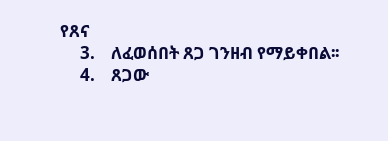የጸና
     3.    ለፈወሰበት ጸጋ ገንዘብ የማይቀበል፡፡
     4.    ጸጋው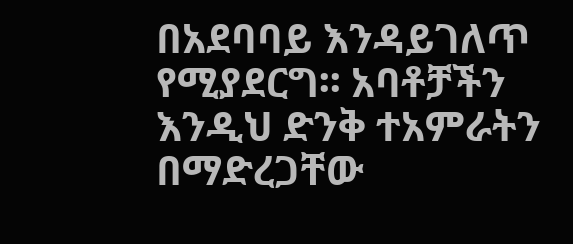በአደባባይ እንዳይገለጥ የሚያደርግ፡፡ አባቶቻችን እንዲህ ድንቅ ተአምራትን በማድረጋቸው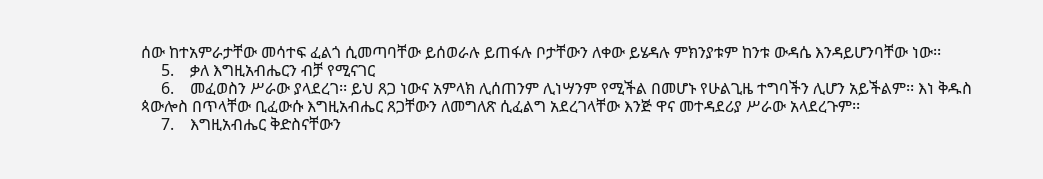ሰው ከተአምራታቸው መሳተፍ ፈልጎ ሲመጣባቸው ይሰወራሉ ይጠፋሉ ቦታቸውን ለቀው ይሄዳሉ ምክንያቱም ከንቱ ውዳሴ እንዳይሆንባቸው ነው፡፡
     5.    ቃለ እግዚአብሔርን ብቻ የሚናገር
     6.    መፈወስን ሥራው ያላደረገ፡፡ ይህ ጸጋ ነውና አምላክ ሊሰጠንም ሊነሣንም የሚችል በመሆኑ የሁልጊዜ ተግባችን ሊሆን አይችልም፡፡ እነ ቅዱስ ጳውሎስ በጥላቸው ቢፈውሱ እግዚአብሔር ጸጋቸውን ለመግለጽ ሲፈልግ አደረገላቸው እንጅ ዋና መተዳደሪያ ሥራው አላደረጉም፡፡
     7.    እግዚአብሔር ቅድስናቸውን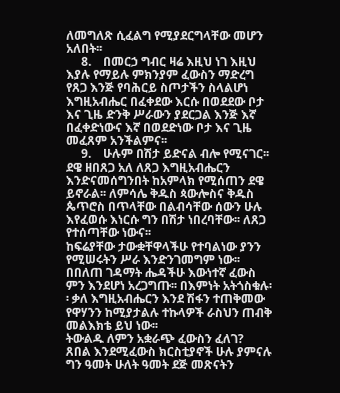ለመግለጽ ሲፈልግ የሚያደርግላቸው መሆን አለበት፡፡
     8.    በመርኃ ግብር ዛሬ እዚህ ነገ እዚህ እያሉ የማይሉ ምክንያም ፈውስን ማድረግ የጸጋ እንጅ የባሕርይ ስጦታችን ስላልሆነ እግዚአብሔር በፈቀደው እርሱ በወደደው ቦታ እና ጊዜ ድንቅ ሥራውን ያደርጋል እንጅ እኛ በፈቀድነውና እኛ በወደድነው ቦታ እና ጊዜ መፈጸም አንችልምና፡፡
     9.    ሁሉም በሽታ ይድናል ብሎ የሚናገር፡፡ ደዌ ዘበጸጋ አለ ለጸጋ እግዚአብሔርን እንድናመሰግንበት ከአምላክ የሚሰጠን ደዌ ይኖራል፡፡ ለምሳሌ ቅዱስ ጳውሎስና ቅዱስ ጴጥሮስ በጥላቸው በልብሳቸው ሰውን ሁሉ እየፈወሱ እነርሱ ግን በሽታ ነበረባቸው፡፡ ለጸጋ የተሰጣቸው ነውና፡፡
ከፍሬያቸው ታውቋቸዋላችሁ የተባልነው ያንን የሚሠሩትን ሥራ እንድንገመግም ነው፡፡ በበለጠ ገዳማት ሔዳችሁ እውነተኛ ፈውስ ምን እንደሆነ አረጋግጡ፡፡ በእምነት አትጎስቁሉ፡፡ ቃለ እግዚአብሔርን እንደ ሽፋን ተጠቅመው የዋሃንን ከሚያታልሉ ተኩላዎች ራስህን ጠብቅ መልእክቴ ይህ ነው፡፡
ትውልዱ ለምን አቋራጭ ፈውስን ፈለገ?
ጸበል እንደሚፈውስ ክርስቲያኖች ሁሉ ያምናሉ ግን ዓመት ሁለት ዓመት ደጅ መጽናትን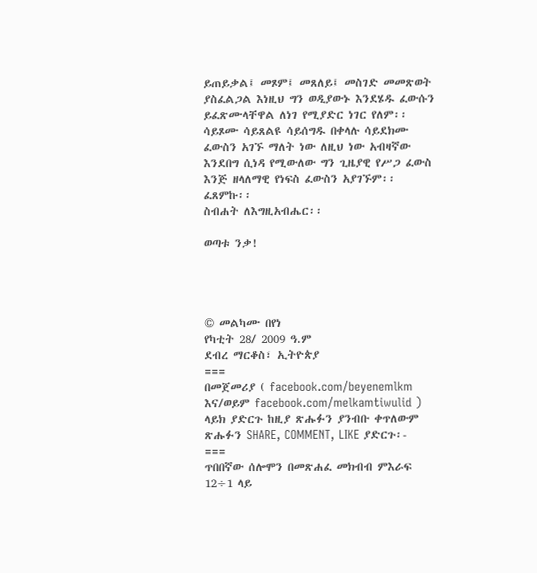ይጠይቃል፤ መጾም፤ መጸለይ፤ መስገድ መመጽወት ያስፈልጋል እነዚህ ግን ወዲያውኑ እንደሄዱ ፈውሱን ይፈጽሙላቸዋል ለነገ የሚያድር ነገር የለም፡፡ ሳይጾሙ ሳይጸልዩ ሳይሰግዱ በቀላሉ ሳይደክሙ ፈውስን አገኙ ማለት ነው ለዚህ ነው አብዛኛው እንደበግ ሲነዳ የሚውለው ግን ጊዜያዊ የሥጋ ፈውስ እንጅ ዘላለማዊ የነፍስ ፈውስን አያገኙም፡፡
ፈጸምኩ፡፡
ስብሐት ለእግዚአብሔር፡፡

ወጣቱ ንቃ!




© መልካሙ በየነ
የካቲት 28/ 2009 ዓ.ም
ደብረ ማርቆስ፣ ኢትዮጵያ
===
በመጀመሪያ ( facebook.com/beyenemlkm እና/ወይም facebook.com/melkamtiwulid ) ላይክ ያድርጉ ከዚያ ጽሑፉን ያንብቡ ቀጥለውም ጽሑፉን SHARE, COMMENT, LIKE ያድርጉ፡-
===
ጥበበኛው ሰሎሞን በመጽሐፈ መክብብ ምእራፍ 12÷1 ላይ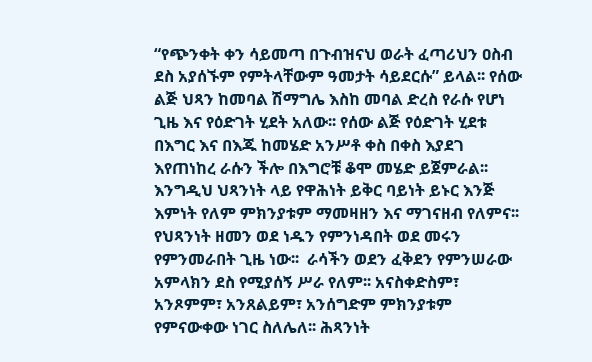“የጭንቀት ቀን ሳይመጣ በጉብዝናህ ወራት ፈጣሪህን ዐስብ ደስ አያሰኙም የምትላቸውም ዓመታት ሳይደርሱ” ይላል፡፡ የሰው ልጅ ህጻን ከመባል ሽማግሌ እስከ መባል ድረስ የራሱ የሆነ ጊዜ እና የዕድገት ሂደት አለው፡፡ የሰው ልጅ የዕድገት ሂደቱ በእግር እና በእጁ ከመሄድ አንሥቶ ቀስ በቀስ እያደገ እየጠነከረ ራሱን ችሎ በእግሮቹ ቆሞ መሄድ ይጀምራል፡፡ እንግዲህ ህጻንነት ላይ የዋሕነት ይቅር ባይነት ይኑር እንጅ እምነት የለም ምክንያቱም ማመዛዘን እና ማገናዘብ የለምና፡፡ የህጻንነት ዘመን ወደ ነዱን የምንነዳበት ወደ መሩን የምንመራበት ጊዜ ነው፡፡  ራሳችን ወደን ፈቅደን የምንሠራው አምላክን ደስ የሚያሰኝ ሥራ የለም፡፡ አናስቀድስም፣ አንጾምም፣ አንጸልይም፣ አንሰግድም ምክንያቱም የምናውቀው ነገር ስለሌለ፡፡ ሕጻንነት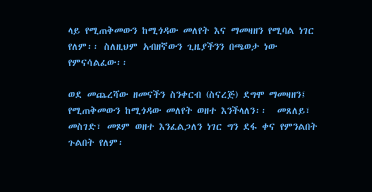ላይ የሚጠቅመውን ከሚጎዳው መለየት እና ማመዛዘን የሚባል ነገር የለም፡፡ ስለዚህም አብዘኛውን ጊዜያችንን በጫወታ ነው የምናሳልፈው፡፡

ወደ መጨረሻው ዘመናችን ስንቀርብ (ስናረጅ) ደግሞ ማመዛዘን፤ የሚጠቅመውን ከሚጎዳው መለየት ወዘተ እንችላለን፡፡  መጸለይ፣ መስገድ፣ መጾም ወዘተ እንፈልጋለን ነገር ግን ደፋ ቀና የምንልበት ጉልበት የለም፡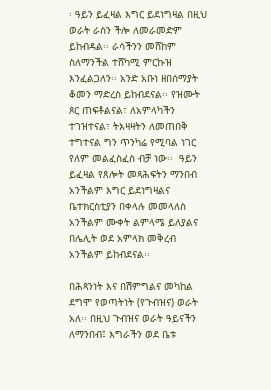፡ ዓይን ይፈዛል እግር ይደነግዛል በዚህ ወራት ራስን ችሎ ለመራመድም ይከብዳል፡፡ ራሳችንን መሸከም ስለማንችል ተሸካሚ ምርኩዝ እንፈልጋለን፡፡ አንድ አቡነ ዘበሰማያት ቆመን ማድረስ ይከብደናል፡፡ የዝሙት ጾር ጠፍቶልናል፣ ለአምላካችን ተገዝተናል፣ ትእዛዛትን ለመጠበቅ ተግተናል ግን ጥንካሬ የሚባል ነገር የለም መልፈስፈስ ብቻ ነው፡፡  ዓይን ይፈዛል የጸሎት መጻሕፍትን ማንበብ አንችልም እግር ይደነግዛልና ቤተክርስቲያን በቀላሉ መመላለስ አንችልም ሙቀት ልምላሜ ይለያልና በሌሊት ወደ አምላክ መቅረብ አንችልም ይከብደናል፡፡

በሕጻንነት እና በሽምግልና መካከል ደግሞ የወጣትነት (የጉብዝና) ወራት አለ፡፡ በዚህ ጉብዝና ወራት ዓይናችን ለማንበብ፤ እግራችን ወደ ቤቱ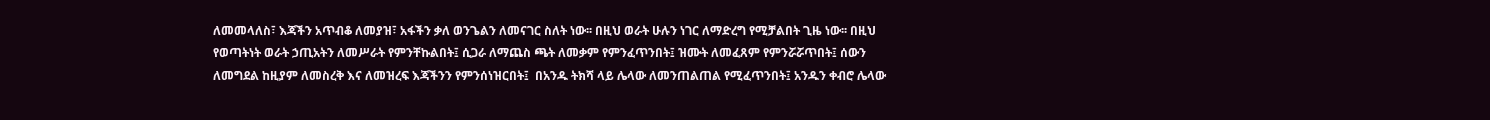ለመመላለስ፣ እጃችን አጥብቆ ለመያዝ፣ አፋችን ቃለ ወንጌልን ለመናገር ስለት ነው፡፡ በዚህ ወራት ሁሉን ነገር ለማድረግ የሚቻልበት ጊዜ ነው፡፡ በዚህ የወጣትነት ወራት ኃጢአትን ለመሥራት የምንቸኩልበት፤ ሲጋራ ለማጨስ ጫት ለመቃም የምንፈጥንበት፤ ዝሙት ለመፈጸም የምንሯሯጥበት፤ ሰውን ለመግደል ከዚያም ለመስረቅ እና ለመዝረፍ እጃችንን የምንሰነዝርበት፤  በአንዱ ትክሻ ላይ ሌላው ለመንጠልጠል የሚፈጥንበት፤ አንዱን ቀብሮ ሌላው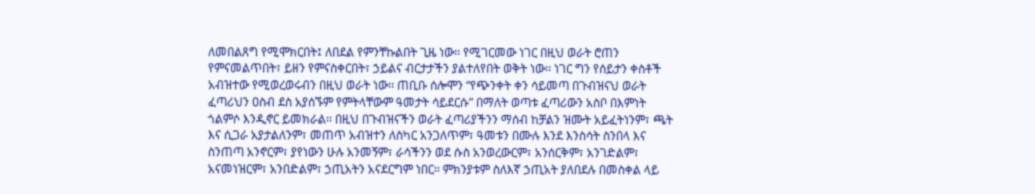ለመበልጸግ የሚሞክርበት፤ ለበደል የምንቸኩልበት ጊዜ ነው፡፡ የሚገርመው ነገር በዚህ ወራት ሮጠን የምናመልጥበት፣ ይዘን የምናስቀርበት፣ ኃይልና ብርታታችን ያልተለየበት ወቅት ነው፡፡ ነገር ግን የሰይታን ቀስቶች አብዝተው የሚወረወሩብን በዚህ ወራት ነው፡፡ ጠቢቡ ሰሎሞን “የጭንቀት ቀን ሳይመጣ በጉብዝናህ ወራት ፈጣሪህን ዐስብ ደስ አያሰኙም የምትላቸውም ዓመታት ሳይደርሱ” በማለት ወጣቱ ፈጣሪውን አስቦ በእምነት ጎልምሶ እንዲኖር ይመክራል፡፡ በዚህ በጉብዝናችን ወራት ፈጣሪያችንን ማሰብ ከቻልን ዝሙት አይፈትነንም፣ ጫት እና ሲጋራ አያታልለንም፣ መጠጥ አብዝተን ለስካር አንጋለጥም፣ ዓመቱን በሙሉ እንደ እንስሳት ስንበላ እና ስንጠጣ አንኖርም፣ ያየነውን ሁሉ አንመኝም፣ ራሳችንን ወደ ሱስ አንወረውርም፣ አንሰርቅም፣ አንገድልም፣ አናመነዝርም፣ አንበድልም፣ ኃጢአትን አናደርግም ነበር፡፡ ምክንያቱም ስለእኛ ኃጢአት ያለበደሉ በመስቀል ላይ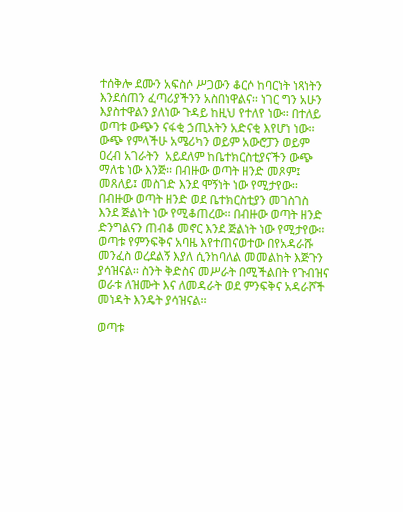ተሰቅሎ ደሙን አፍስሶ ሥጋውን ቆርሶ ከባርነት ነጻነትን እንደሰጠን ፈጣሪያችንን አስበነዋልና፡፡ ነገር ግን አሁን እያስተዋልን ያለነው ጉዳይ ከዚህ የተለየ ነው፡፡ በተለይ ወጣቱ ውጭን ናፋቂ ኃጢአትን አድናቂ እየሆነ ነው፡፡ ውጭ የምላችሁ አሜሪካን ወይም አውሮፓን ወይም ዐረብ አገራትን  አይደለም ከቤተክርስቲያናችን ውጭ ማለቴ ነው እንጅ፡፡ በብዙው ወጣት ዘንድ መጾም፤ መጸለይ፤ መስገድ እንደ ሞኝነት ነው የሚታየው፡፡ በብዙው ወጣት ዘንድ ወደ ቤተክርስቲያን መገስገስ እንደ ጅልነት ነው የሚቆጠረው፡፡ በብዙው ወጣት ዘንድ ድንግልናን ጠብቆ መኖር እንደ ጅልነት ነው የሚታየው፡፡ ወጣቱ የምንፍቅና አባዜ እየተጠናወተው በየአዳራሹ መንፈስ ወረደልኝ እያለ ሲንከባለል መመልከት እጅጉን ያሳዝናል፡፡ ስንት ቅድስና መሥራት በሚችልበት የጉብዝና ወራቱ ለዝሙት እና ለመዳራት ወደ ምንፍቅና አዳራሾች መነዳት እንዴት ያሳዝናል፡፡

ወጣቱ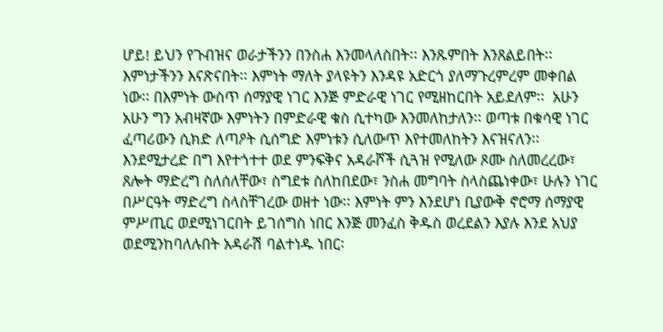ሆይ! ይህን የጉብዝና ወራታችንን በንስሐ እንመላለስበት፡፡ እንጹምበት እንጸልይበት፡፡ እምነታችንን እናጽናበት፡፡ እምነት ማለት ያላዩትን እንዳዩ አድርጎ ያለማጉረምረም መቀበል ነው፡፡ በእምነት ውስጥ ሰማያዊ ነገር እንጅ ምድራዊ ነገር የሚዘከርበት አይደለም፡፡  አሁን አሁን ግን አብዛኛው እምነትን በምድራዊ ቁስ ሲተካው እንመለከታለን፡፡ ወጣቱ በቁሳዊ ነገር ፈጣሪውን ሲክድ ለጣዖት ሲሰግድ እምነቱን ሲለውጥ እየተመለከትን እናዝናለን፡፡ እንደሚታረድ በግ እየተጎተተ ወደ ምንፍቅና አዳራሾች ሲጓዝ የሚለው ጾሙ ስለመረረው፣ ጸሎት ማድረግ ስለሰለቸው፣ ስግደቱ ስለከበደው፣ ንስሐ መግባት ስላስጨነቀው፣ ሁሉን ነገር በሥርዓት ማድረግ ስላስቸገረው ወዘተ ነው፡፡ እምነት ምን እንደሆነ ቢያውቅ ኖሮማ ሰማያዊ ምሥጢር ወደሚነገርበት ይገሰግስ ነበር እንጅ መንፈስ ቅዱስ ወረደልን እያሉ እንደ አህያ ወደሚንከባለሉበት አዳራሽ ባልተነዱ ነበር፡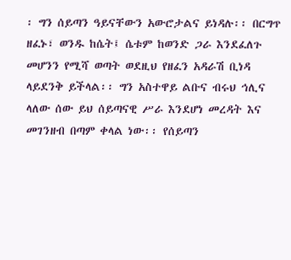፡ ግን ሰይጣን ዓይናቸውን አውሮታልና ይነዳሉ፡፡ በርግጥ ዘፈኑ፣ ወንዱ ከሴት፤ ሴቱም ከወንድ ጋራ እንደፈለጉ መሆንን የሚሻ ወጣት ወደዚህ የዘፈን አዳራሽ ቢነዳ ላይደንቅ ይችላል፡፡ ግን አስተዋይ ልቡና ብሩህ ኅሊና ላለው ሰው ይህ ሰይጣናዊ ሥራ እንደሆነ መረዳት እና መገንዘብ በጣም ቀላል ነው፡፡ የሰይጣን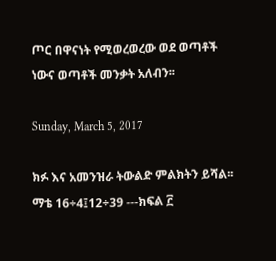ጦር በዋናነት የሚወረወረው ወደ ወጣቶች ነውና ወጣቶች መንቃት አለብን፡፡

Sunday, March 5, 2017

ክፉ እና አመንዝራ ትውልድ ምልክትን ይሻል፡፡ማቴ 16÷4፤12÷39 ---ክፍል ፫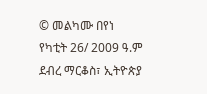© መልካሙ በየነ
የካቲት 26/ 2009 ዓ.ም
ደብረ ማርቆስ፣ ኢትዮጵያ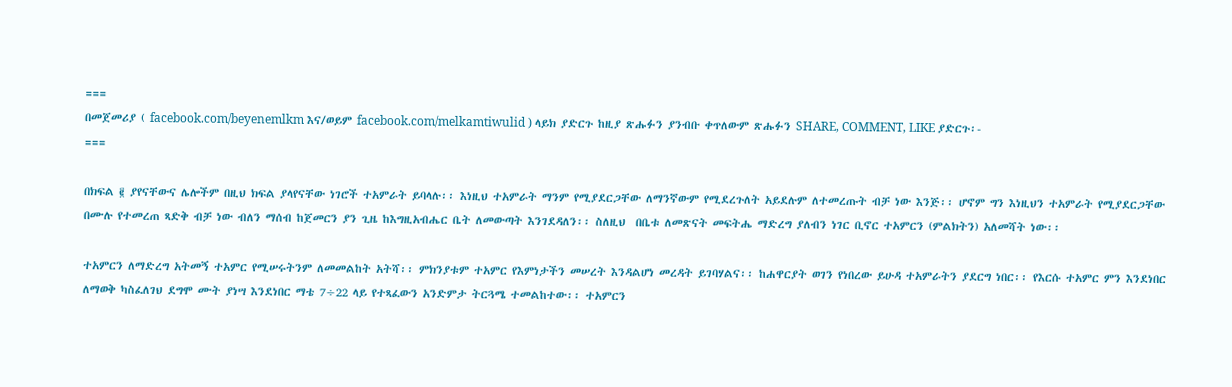===
በመጀመሪያ ( facebook.com/beyenemlkm እና/ወይም facebook.com/melkamtiwulid ) ላይክ ያድርጉ ከዚያ ጽሑፉን ያንብቡ ቀጥለውም ጽሑፉን SHARE, COMMENT, LIKE ያድርጉ፡-
===

በክፍል ፪ ያየናቸውና ሌሎችም በዚህ ክፍል ያላየናቸው ነገሮች ተአምራት ይባላሉ፡፡ እነዚህ ተአምራት ማንም የሚያደርጋቸው ለማንኛውም የሚደረጉለት አይደሉም ለተመረጡት ብቻ ነው እንጅ፡፡ ሆኖም ግን እነዚህን ተአምራት የሚያደርጋቸው በሙሉ የተመረጠ ጻድቅ ብቻ ነው ብለን ማሰብ ከጀመርን ያን ጊዜ ከእግዚአብሔር ቤት ለመውጣት እንገደዳለን፡፡ ስለዚህ  በቤቱ ለመጽናት መፍትሔ ማድረግ ያለብን ነገር ቢኖር ተአምርን (ምልክትን) አለመሻት ነው፡፡

ተአምርን ለማድረግ አትመኝ ተአምር የሚሠሩትንም ለመመልከት አትሻ፡፡ ምክንያቱም ተአምር የእምነታችን መሠረት እንዳልሆነ መረዳት ይገባሃልና፡፡ ከሐዋርያት ወገን የነበረው ይሁዳ ተአምራትን ያደርግ ነበር፡፡ የእርሱ ተአምር ምን እንደነበር ለማወቅ ካስፈለገህ ደግሞ ሙት ያነሣ እንደነበር ማቴ 7÷22 ላይ የተጻፈውን አንድምታ ትርጓሜ ተመልከተው፡፡ ተአምርን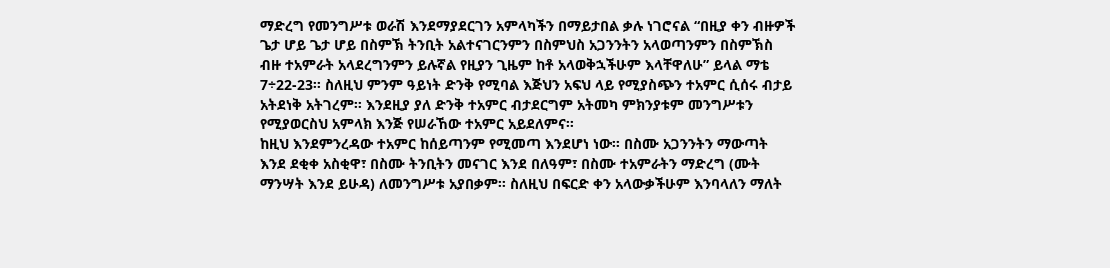ማድረግ የመንግሥቱ ወራሽ እንደማያደርገን አምላካችን በማይታበል ቃሉ ነገሮናል “በዚያ ቀን ብዙዎች ጌታ ሆይ ጌታ ሆይ በስምኽ ትንቢት አልተናገርንምን በስምህስ አጋንንትን አላወጣንምን በስምኽስ ብዙ ተአምራት አላደረግንምን ይሉኛል የዚያን ጊዜም ከቶ አላወቅኋችሁም እላቸዋለሁ” ይላል ማቴ 7÷22-23፡፡ ስለዚህ ምንም ዓይነት ድንቅ የሚባል እጅህን አፍህ ላይ የሚያስጭን ተአምር ሲሰሩ ብታይ አትደነቅ አትገረም፡፡ እንደዚያ ያለ ድንቅ ተአምር ብታደርግም አትመካ ምክንያቱም መንግሥቱን የሚያወርስህ አምላክ እንጅ የሠራኸው ተአምር አይደለምና፡፡
ከዚህ እንደምንረዳው ተአምር ከሰይጣንም የሚመጣ እንደሆነ ነው፡፡ በስሙ አጋንንትን ማውጣት እንደ ደቂቀ አስቂዋ፣ በስሙ ትንቢትን መናገር እንደ በለዓም፣ በስሙ ተአምራትን ማድረግ (ሙት ማንሣት እንደ ይሁዳ) ለመንግሥቱ አያበቃም፡፡ ስለዚህ በፍርድ ቀን አላውቃችሁም እንባላለን ማለት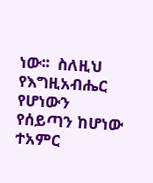ነው፡፡  ስለዚህ የእግዚአብሔር የሆነውን የሰይጣን ከሆነው ተአምር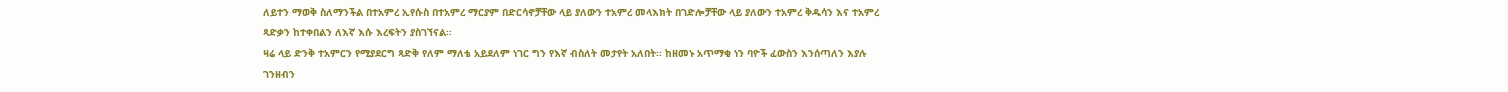ለይተን ማወቅ ስለማንችል በተአምረ ኢየሱስ በተአምረ ማርያም በድርሳኖቻቸው ላይ ያለውን ተአምረ መላእክት በገድሎቻቸው ላይ ያለውን ተአምረ ቅዱሳን እና ተአምረ ጻድቃን ከተቀበልን ለእኛ እሱ እረፍትን ያስገኘናል፡፡
ዛሬ ላይ ድንቅ ተአምርን የሚያደርግ ጻድቅ የለም ማለቴ አይደለም ነገር ግን የእኛ ብስለት መታየት አለበት፡፡ ከዘመኑ አጥማቂ ነን ባዮች ፈውስን እንሰጣለን እያሉ ገንዘብን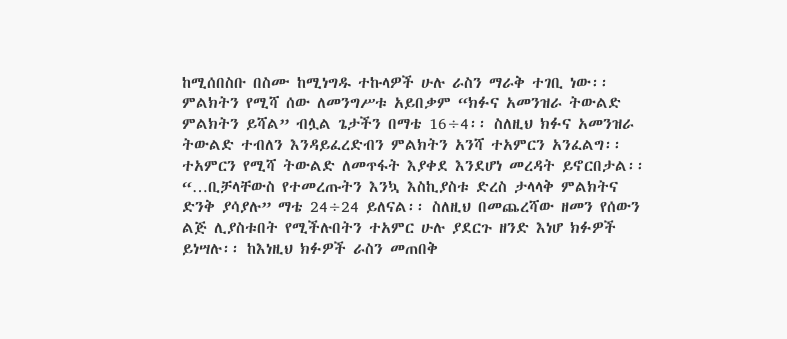ከሚሰበስቡ በስሙ ከሚነግዱ ተኩላዎች ሁሉ ራስን ማራቅ ተገቢ ነው፡፡ ምልክትን የሚሻ ሰው ለመንግሥቱ አይበቃም “ክፉና አመንዝራ ትውልድ ምልክትን ይሻል” ብሏል ጌታችን በማቴ 16÷4፡፡ ስለዚህ ክፉና አመንዝራ ትውልድ ተብለን እንዳይፈረድብን ምልክትን አንሻ ተአምርን አንፈልግ፡፡
ተአምርን የሚሻ ትውልድ ለመጥፋት እያቀደ እንደሆነ መረዳት ይኖርበታል፡፡ “…ቢቻላቸውስ የተመረጡትን እንኳ እስኪያስቱ ድረስ ታላላቅ ምልክትና ድንቅ ያሳያሉ” ማቴ 24÷24 ይለናል፡፡ ስለዚህ በመጨረሻው ዘመን የሰውን ልጅ ሊያስቱበት የሚችሉበትን ተአምር ሁሉ ያደርጉ ዘንድ እነሆ ክፉዎች ይነሣሉ፡፡ ከእነዚህ ክፉዎች ራስን መጠበቅ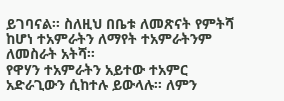ይገባናል፡፡ ስለዚህ በቤቱ ለመጽናት የምትሻ ከሆነ ተአምራትን ለማየት ተአምራትንም ለመስራት አትሻ፡፡
የዋሃን ተአምራትን አይተው ተአምር አድራጊውን ሲከተሉ ይውላሉ፡፡ ለምን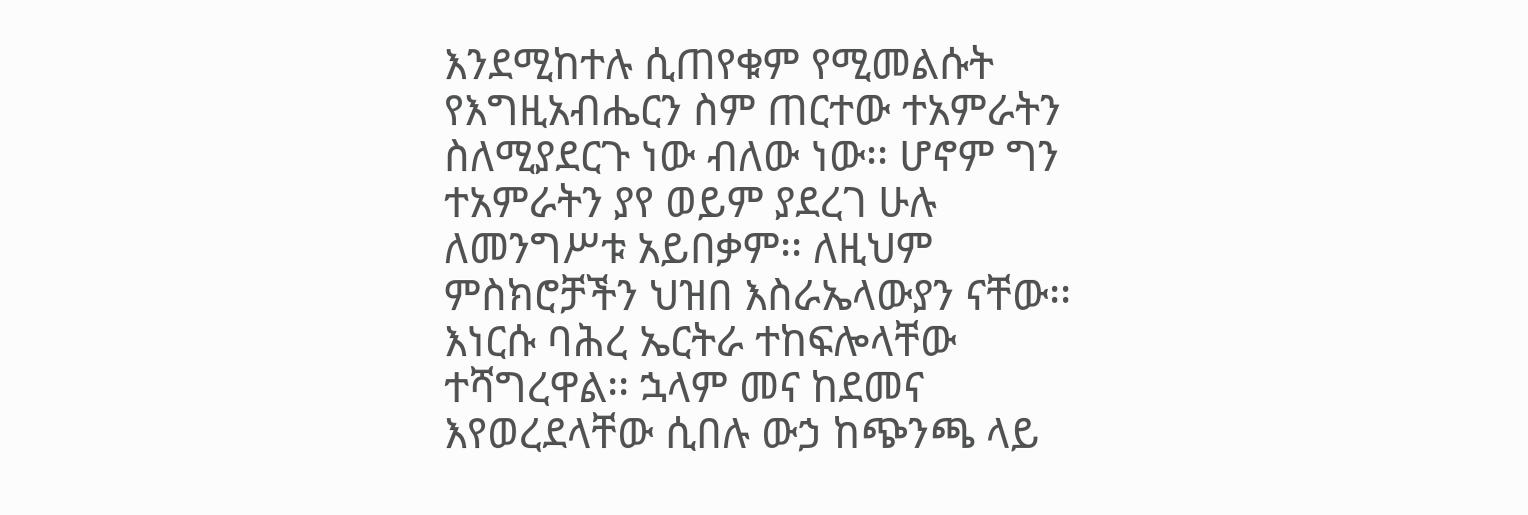እንደሚከተሉ ሲጠየቁም የሚመልሱት የእግዚአብሔርን ስም ጠርተው ተአምራትን ስለሚያደርጉ ነው ብለው ነው፡፡ ሆኖም ግን ተአምራትን ያየ ወይም ያደረገ ሁሉ ለመንግሥቱ አይበቃም፡፡ ለዚህም ምስክሮቻችን ህዝበ እስራኤላውያን ናቸው፡፡ እነርሱ ባሕረ ኤርትራ ተከፍሎላቸው ተሻግረዋል፡፡ ኋላም መና ከደመና እየወረደላቸው ሲበሉ ውኃ ከጭንጫ ላይ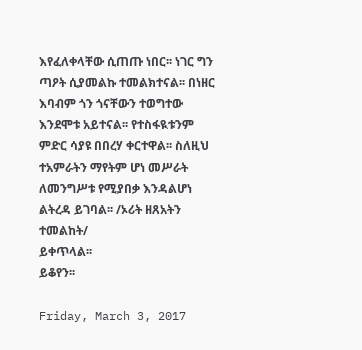እየፈለቀላቸው ሲጠጡ ነበር፡፡ ነገር ግን ጣዖት ሲያመልኩ ተመልክተናል፡፡ በነዘር እባብም ጎን ጎናቸውን ተወግተው እንደሞቱ አይተናል፡፡ የተስፋዪቱንም ምድር ሳያዩ በበረሃ ቀርተዋል፡፡ ስለዚህ ተአምራትን ማየትም ሆነ መሥራት ለመንግሥቱ የሚያበቃ እንዳልሆነ ልትረዳ ይገባል፡፡ /ኦሪት ዘጸአትን ተመልከት/
ይቀጥላል፡፡
ይቆየን፡፡

Friday, March 3, 2017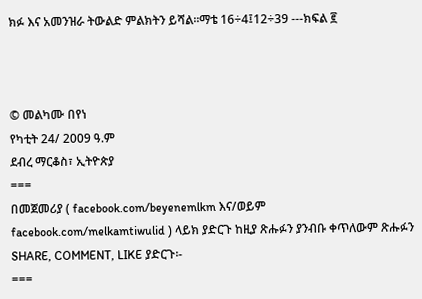ክፉ እና አመንዝራ ትውልድ ምልክትን ይሻል፡፡ማቴ 16÷4፤12÷39 ---ክፍል ፪



© መልካሙ በየነ
የካቲት 24/ 2009 ዓ.ም
ደብረ ማርቆስ፣ ኢትዮጵያ
===
በመጀመሪያ ( facebook.com/beyenemlkm እና/ወይም facebook.com/melkamtiwulid ) ላይክ ያድርጉ ከዚያ ጽሑፉን ያንብቡ ቀጥለውም ጽሑፉን SHARE, COMMENT, LIKE ያድርጉ፡-
===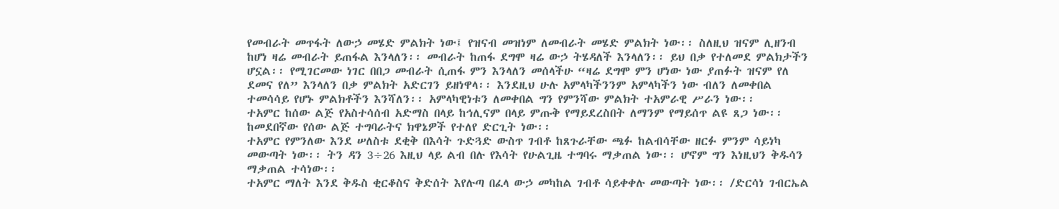የመብራት መጥፋት ለውኃ መሄድ ምልክት ነው፤ የዝናብ መዝነም ለመብራት መሄድ ምልክት ነው፡፡ ስለዚህ ዝናም ሊዘንብ ከሆነ ዛሬ መብራት ይጠፋል እንላለን፡፡ መብራት ከጠፋ ደግሞ ዛሬ ውኃ ትሄዳለች እንላለን፡፡ ይህ በቃ የተለመደ ምልክታችን ሆኗል፡፡ የሚገርመው ነገር በበጋ መብራት ሲጠፋ ምን እንላለን መሰላችሁ “ዛሬ ደግሞ ምን ሆነው ነው ያጠፉት ዝናም የለ ደመና የለ” እንላለን በቃ ምልክት አድርገን ይዘነዋላ፡፡ እንደዚህ ሁሉ አምላካችንንም አምላካችን ነው ብለን ለመቀበል ተመሳሳይ የሆኑ ምልክቶችን እንሻለን፡፡ አምላካዊነቱን ለመቀበል ግን የምንሻው ምልክት ተአምራዊ ሥራን ነው፡፡
ተአምር ከሰው ልጅ የአስተሳሰብ አድማስ በላይ ከኅሊናም በላይ ምጡቅ የማይደረስበት ለማንም የማይሰጥ ልዩ ጸጋ ነው፡፡ ከመደበኛው የሰው ልጅ ተግባራትና ክዋኔዎች የተለየ ድርጊት ነው፡፡
ተአምር የምንለው እንደ ሠለስቱ ደቂቅ በእሳት ጉድጓድ ውስጥ ገብቶ ከጸጉራቸው ጫፉ ከልብሳቸው ዘርፉ ምንም ሳይነካ መውጣት ነው፡፡ ትን ዳን 3÷26 እዚህ ላይ ልብ በሉ የእሳት የሁልጊዜ ተግባሩ ማቃጠል ነው፡፡ ሆኖም ግን እነዚህን ቅዱሳን ማቃጠል ተሳነው፡፡
ተአምር ማለት እንደ ቅዱስ ቂርቆስና ቅድሰት እየሉጣ በፈላ ውኃ መካከል ገብቶ ሳይቀቀሉ መውጣት ነው፡፡ /ድርሳነ ገብርኤል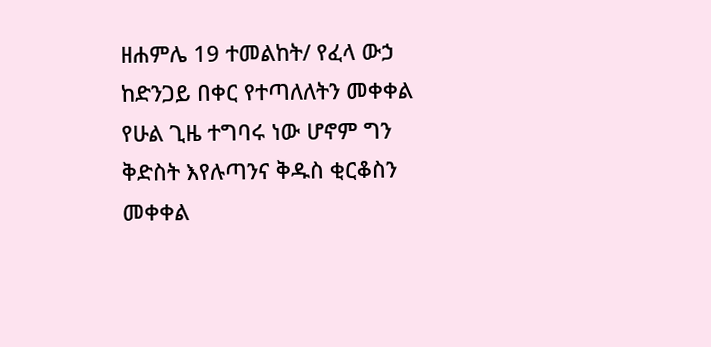ዘሐምሌ 19 ተመልከት/ የፈላ ውኃ ከድንጋይ በቀር የተጣለለትን መቀቀል የሁል ጊዜ ተግባሩ ነው ሆኖም ግን ቅድስት እየሉጣንና ቅዱስ ቂርቆስን መቀቀል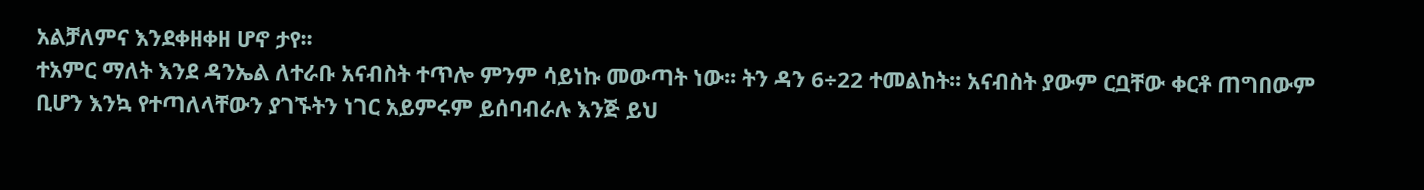አልቻለምና እንደቀዘቀዘ ሆኖ ታየ፡፡
ተአምር ማለት እንደ ዳንኤል ለተራቡ አናብስት ተጥሎ ምንም ሳይነኩ መውጣት ነው፡፡ ትን ዳን 6÷22 ተመልከት፡፡ አናብስት ያውም ርቧቸው ቀርቶ ጠግበውም ቢሆን እንኳ የተጣለላቸውን ያገኙትን ነገር አይምሩም ይሰባብራሉ እንጅ ይህ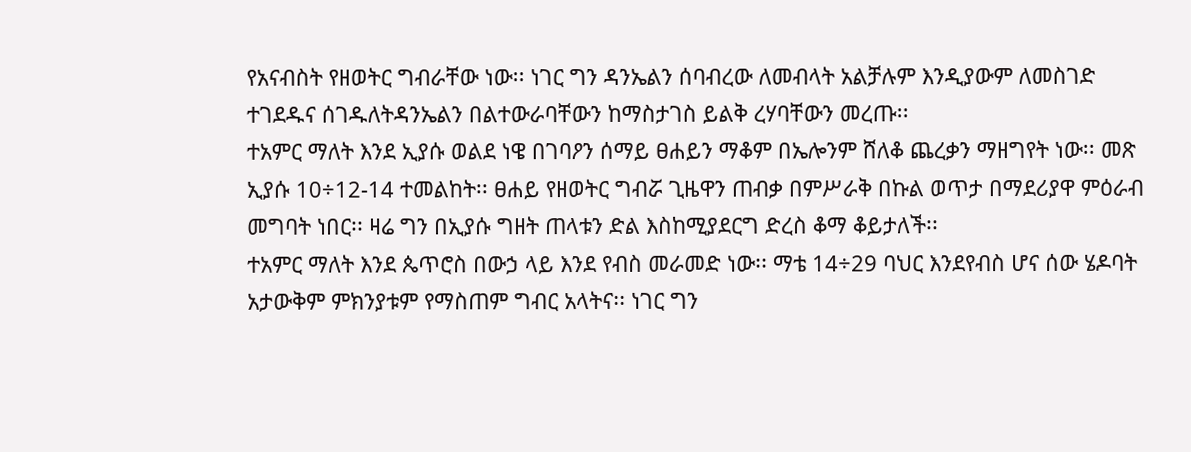የአናብስት የዘወትር ግብራቸው ነው፡፡ ነገር ግን ዳንኤልን ሰባብረው ለመብላት አልቻሉም እንዲያውም ለመስገድ ተገደዱና ሰገዱለትዳንኤልን በልተውራባቸውን ከማስታገስ ይልቅ ረሃባቸውን መረጡ፡፡
ተአምር ማለት እንደ ኢያሱ ወልደ ነዌ በገባዖን ሰማይ ፀሐይን ማቆም በኤሎንም ሸለቆ ጨረቃን ማዘግየት ነው፡፡ መጽ ኢያሱ 10÷12-14 ተመልከት፡፡ ፀሐይ የዘወትር ግብሯ ጊዜዋን ጠብቃ በምሥራቅ በኩል ወጥታ በማደሪያዋ ምዕራብ መግባት ነበር፡፡ ዛሬ ግን በኢያሱ ግዘት ጠላቱን ድል እስከሚያደርግ ድረስ ቆማ ቆይታለች፡፡
ተአምር ማለት እንደ ጴጥሮስ በውኃ ላይ እንደ የብስ መራመድ ነው፡፡ ማቴ 14÷29 ባህር እንደየብስ ሆና ሰው ሄዶባት አታውቅም ምክንያቱም የማስጠም ግብር አላትና፡፡ ነገር ግን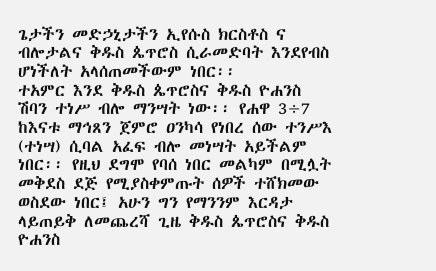ጌታችን መድኃኒታችን ኢየሱስ ክርስቶስ ና ብሎታልና ቅዱስ ጴጥሮስ ሲራመድባት እንደየብስ ሆነችለት አላሰጠመችውም ነበር፡፡
ተአምር እንደ ቅዱስ ጴጥሮስና ቅዱስ ዮሐንስ ሽባን ተነሥ ብሎ ማንሣት ነው፡፡ የሐዋ 3÷7 ከእናቱ ማኅጸን ጀምሮ ዐንካሳ የነበረ ሰው ተንሥእ (ተነሣ) ሲባል አፈፍ ብሎ መነሣት አይችልም ነበር፡፡ የዚህ ደግሞ የባሰ ነበር መልካም በሚሏት መቅደስ ደጅ የሚያስቀምጡት ሰዎች ተሸክመው ወስደው ነበር፤ አሁን ግን የማንንም እርዳታ ላይጠይቅ ለመጨረሻ ጊዜ ቅዱስ ጴጥሮስና ቅዱስ ዮሐንስ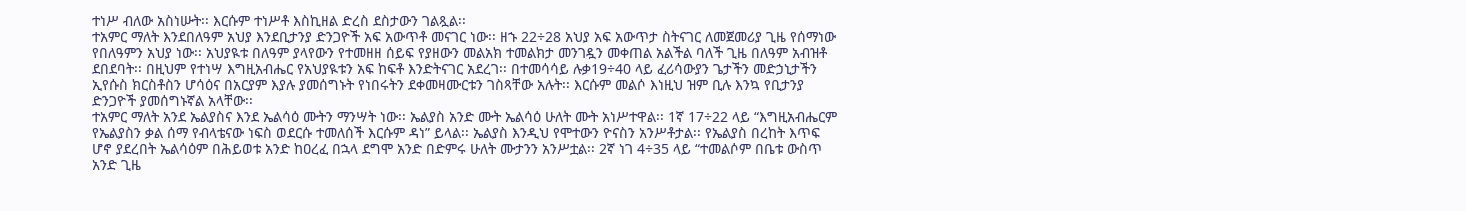ተነሥ ብለው አስነሡት፡፡ እርሱም ተነሥቶ እስኪዘል ድረስ ደስታውን ገልጿል፡፡
ተአምር ማለት እንደበለዓም አህያ እንደቢታንያ ድንጋዮች አፍ አውጥቶ መናገር ነው፡፡ ዘኁ 22÷28 አህያ አፍ አውጥታ ስትናገር ለመጀመሪያ ጊዜ የሰማነው የበለዓምን አህያ ነው፡፡ አህያዪቱ በለዓም ያላየውን የተመዘዘ ሰይፍ የያዘውን መልአክ ተመልክታ መንገዷን መቀጠል አልችል ባለች ጊዜ በለዓም አብዝቶ ደበደባት፡፡ በዚህም የተነሣ እግዚአብሔር የአህያዪቱን አፍ ከፍቶ እንድትናገር አደረገ፡፡ በተመሳሳይ ሉቃ19÷40 ላይ ፈሪሳውያን ጌታችን መድኃኒታችን ኢየሱስ ክርስቶስን ሆሳዕና በአርያም እያሉ ያመሰግኑት የነበሩትን ደቀመዛሙርቱን ገስጻቸው አሉት፡፡ እርሱም መልሶ እነዚህ ዝም ቢሉ እንኳ የቢታንያ ድንጋዮች ያመሰግኑኛል አላቸው፡፡
ተአምር ማለት አንደ ኤልያስና እንደ ኤልሳዕ ሙትን ማንሣት ነው፡፡ ኤልያስ አንድ ሙት ኤልሳዕ ሁለት ሙት አነሥተዋል፡፡ 1ኛ 17÷22 ላይ “እግዚአብሔርም የኤልያስን ቃል ሰማ የብላቴናው ነፍስ ወደርሱ ተመለሰች እርሱም ዳነ” ይላል፡፡ ኤልያስ እንዲህ የሞተውን ዮናስን አንሥቶታል፡፡ የኤልያስ በረከት እጥፍ ሆኖ ያደረበት ኤልሳዕም በሕይወቱ አንድ ከዐረፈ በኋላ ደግሞ አንድ በድምሩ ሁለት ሙታንን አንሥቷል፡፡ 2ኛ ነገ 4÷35 ላይ “ተመልሶም በቤቱ ውስጥ አንድ ጊዜ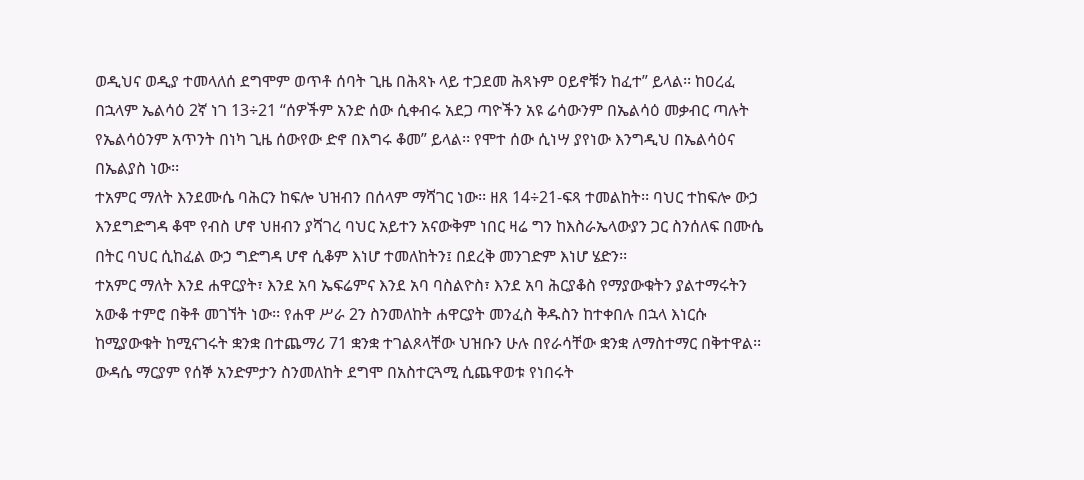ወዲህና ወዲያ ተመላለሰ ደግሞም ወጥቶ ሰባት ጊዜ በሕጻኑ ላይ ተጋደመ ሕጻኑም ዐይኖቹን ከፈተ” ይላል፡፡ ከዐረፈ በኋላም ኤልሳዕ 2ኛ ነገ 13÷21 “ሰዎችም አንድ ሰው ሲቀብሩ አደጋ ጣዮችን አዩ ሬሳውንም በኤልሳዕ መቃብር ጣሉት የኤልሳዕንም አጥንት በነካ ጊዜ ሰውየው ድኖ በእግሩ ቆመ” ይላል፡፡ የሞተ ሰው ሲነሣ ያየነው እንግዲህ በኤልሳዕና በኤልያስ ነው፡፡
ተአምር ማለት እንደሙሴ ባሕርን ከፍሎ ህዝብን በሰላም ማሻገር ነው፡፡ ዘጸ 14÷21-ፍጻ ተመልከት፡፡ ባህር ተከፍሎ ውኃ እንደግድግዳ ቆሞ የብስ ሆኖ ህዘብን ያሻገረ ባህር አይተን አናውቅም ነበር ዛሬ ግን ከእስራኤላውያን ጋር ስንሰለፍ በሙሴ በትር ባህር ሲከፈል ውኃ ግድግዳ ሆኖ ሲቆም እነሆ ተመለከትን፤ በደረቅ መንገድም እነሆ ሄድን፡፡
ተአምር ማለት እንደ ሐዋርያት፣ እንደ አባ ኤፍሬምና እንደ አባ ባስልዮስ፣ እንደ አባ ሕርያቆስ የማያውቁትን ያልተማሩትን አውቆ ተምሮ በቅቶ መገኘት ነው፡፡ የሐዋ ሥራ 2ን ስንመለከት ሐዋርያት መንፈስ ቅዱስን ከተቀበሉ በኋላ እነርሱ ከሚያውቁት ከሚናገሩት ቋንቋ በተጨማሪ 71 ቋንቋ ተገልጾላቸው ህዝቡን ሁሉ በየራሳቸው ቋንቋ ለማስተማር በቅተዋል፡፡ ውዳሴ ማርያም የሰኞ አንድምታን ስንመለከት ደግሞ በአስተርጓሚ ሲጨዋወቱ የነበሩት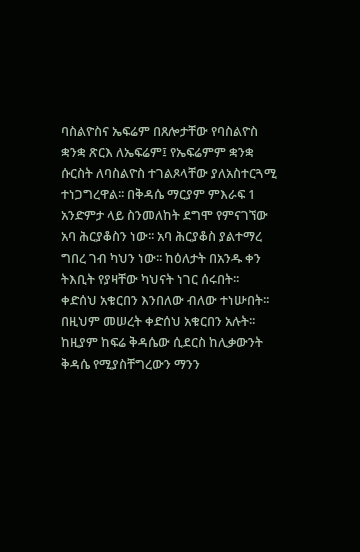ባስልዮስና ኤፍሬም በጸሎታቸው የባስልዮስ ቋንቋ ጽርእ ለኤፍሬም፤ የኤፍሬምም ቋንቋ ሱርስት ለባስልዮስ ተገልጾላቸው ያለአስተርጓሚ ተነጋግረዋል፡፡ በቅዳሴ ማርያም ምእራፍ 1 አንድምታ ላይ ስንመለከት ደግሞ የምናገኘው አባ ሕርያቆስን ነው፡፡ አባ ሕርያቆስ ያልተማረ ግበረ ገብ ካህን ነው፡፡ ከዕለታት በአንዱ ቀን ትእቢት የያዛቸው ካህናት ነገር ሰሩበት፡፡ ቀድሰህ አቁርበን እንበለው ብለው ተነሡበት፡፡ በዚህም መሠረት ቀድሰህ አቁርበን አሉት፡፡ ከዚያም ከፍሬ ቅዳሴው ሲደርስ ከሊቃውንት ቅዳሴ የሚያስቸግረውን ማንን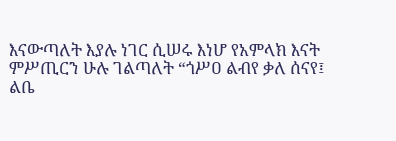እናውጣለት እያሉ ነገር ሲሠሩ እነሆ የአምላክ እናት ምሥጢርን ሁሉ ገልጣለት “ጎሥዐ ልብየ ቃለ ሰናየ፤ ልቤ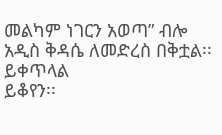መልካም ነገርን አወጣ” ብሎ አዲስ ቅዳሴ ለመድረስ በቅቷል፡፡
ይቀጥላል
ይቆየን፡፡